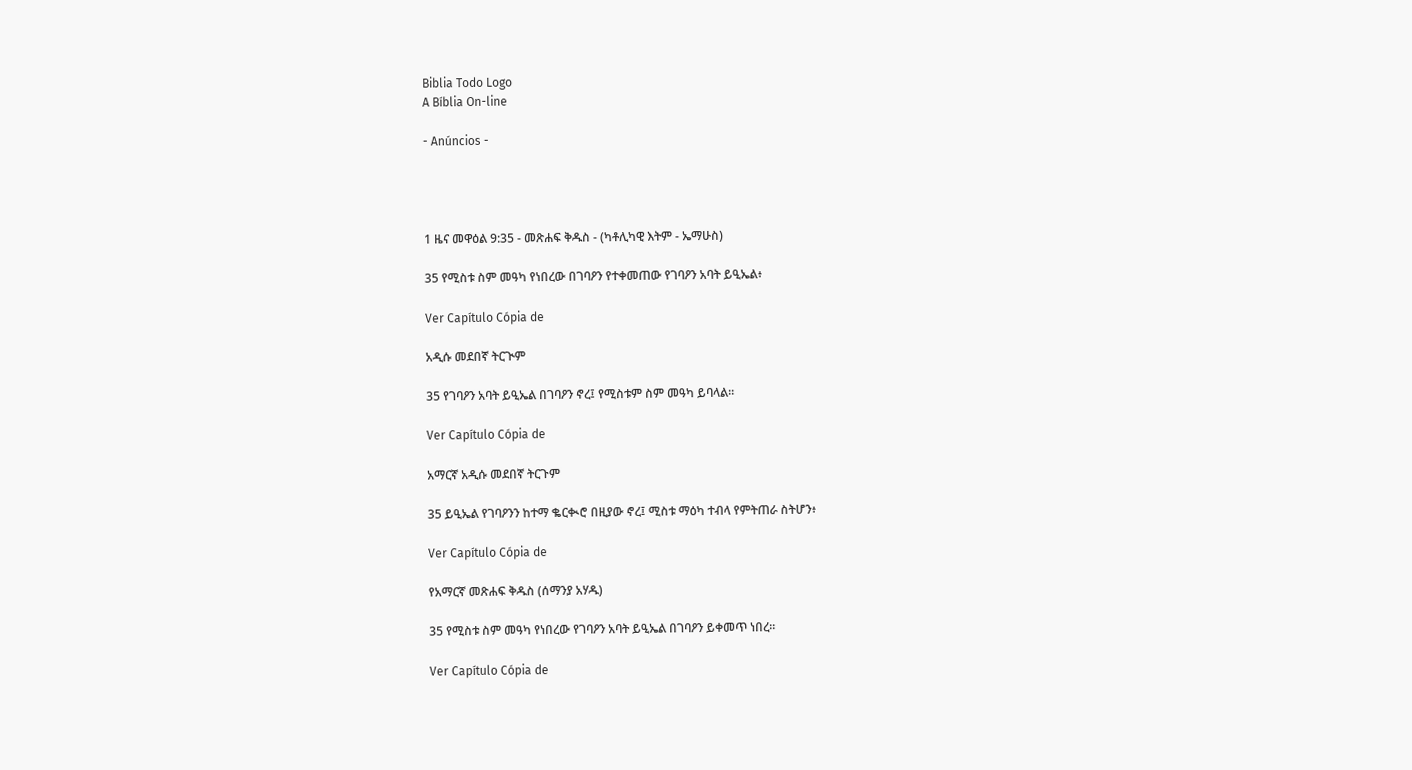Biblia Todo Logo
A Bíblia On-line

- Anúncios -




1 ዜና መዋዕል 9:35 - መጽሐፍ ቅዱስ - (ካቶሊካዊ እትም - ኤማሁስ)

35 የሚስቱ ስም መዓካ የነበረው በገባዖን የተቀመጠው የገባዖን አባት ይዒኤል፥

Ver Capítulo Cópia de

አዲሱ መደበኛ ትርጒም

35 የገባዖን አባት ይዒኤል በገባዖን ኖረ፤ የሚስቱም ስም መዓካ ይባላል።

Ver Capítulo Cópia de

አማርኛ አዲሱ መደበኛ ትርጉም

35 ይዒኤል የገባዖንን ከተማ ቈርቊሮ በዚያው ኖረ፤ ሚስቱ ማዕካ ተብላ የምትጠራ ስትሆን፥

Ver Capítulo Cópia de

የአማርኛ መጽሐፍ ቅዱስ (ሰማንያ አሃዱ)

35 የሚስቱ ስም መዓካ የነበረው የገባዖን አባት ይዒኤል በገባዖን ይቀመጥ ነበረ።

Ver Capítulo Cópia de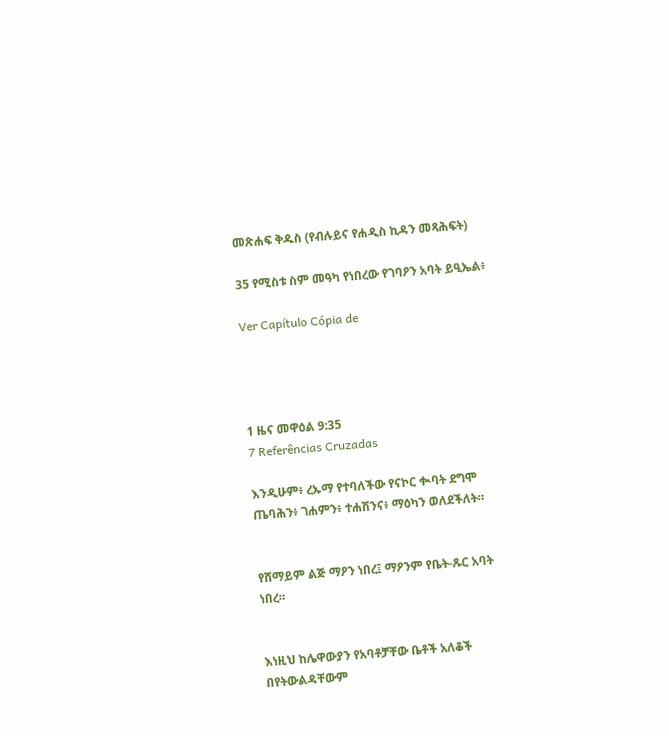መጽሐፍ ቅዱስ (የብሉይና የሐዲስ ኪዳን መጻሕፍት)

35 የሚስቱ ስም መዓካ የነበረው የገባዖን አባት ይዒኤል፥

Ver Capítulo Cópia de




1 ዜና መዋዕል 9:35
7 Referências Cruzadas

እንዲሁም፥ ረኡማ የተባለችው የናኮር ቊባት ደግሞ ጤባሕን፥ ገሐምን፥ ተሐሽንና፥ ማዕካን ወለደችለት።


የሸማይም ልጅ ማዖን ነበረ፤ ማዖንም የቤት-ጹር አባት ነበረ።


እነዚህ ከሌዋውያን የአባቶቻቸው ቤቶች አለቆች በየትውልዳቸውም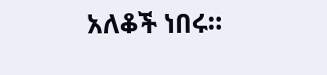አለቆች ነበሩ።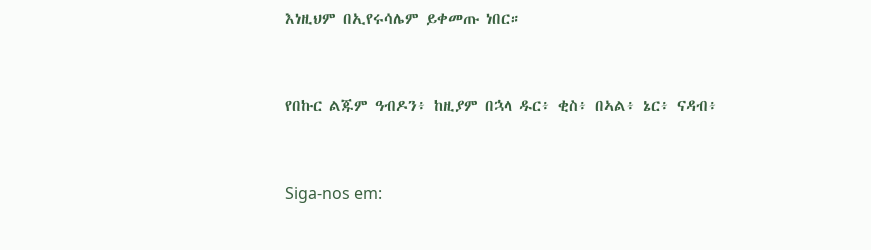እነዚህም በኢየሩሳሌም ይቀመጡ ነበር።


የበኩር ልጁም ዓብዶን፥ ከዚያም በኋላ ዱር፥ ቂስ፥ በኣል፥ ኔር፥ ናዳብ፥


Siga-nos em: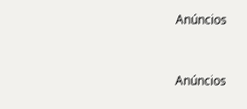Anúncios


Anúncios